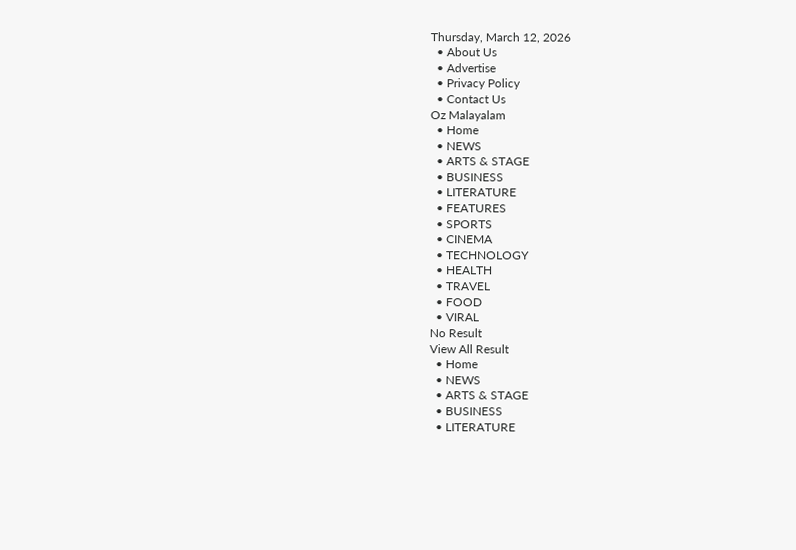Thursday, March 12, 2026
  • About Us
  • Advertise
  • Privacy Policy
  • Contact Us
Oz Malayalam
  • Home
  • NEWS
  • ARTS & STAGE
  • BUSINESS
  • LITERATURE
  • FEATURES
  • SPORTS
  • CINEMA
  • TECHNOLOGY
  • HEALTH
  • TRAVEL
  • FOOD
  • VIRAL
No Result
View All Result
  • Home
  • NEWS
  • ARTS & STAGE
  • BUSINESS
  • LITERATURE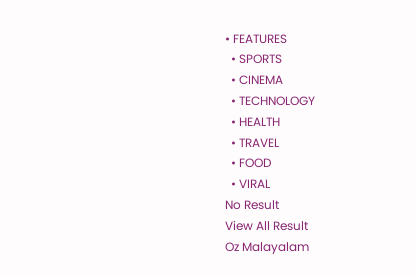• FEATURES
  • SPORTS
  • CINEMA
  • TECHNOLOGY
  • HEALTH
  • TRAVEL
  • FOOD
  • VIRAL
No Result
View All Result
Oz Malayalam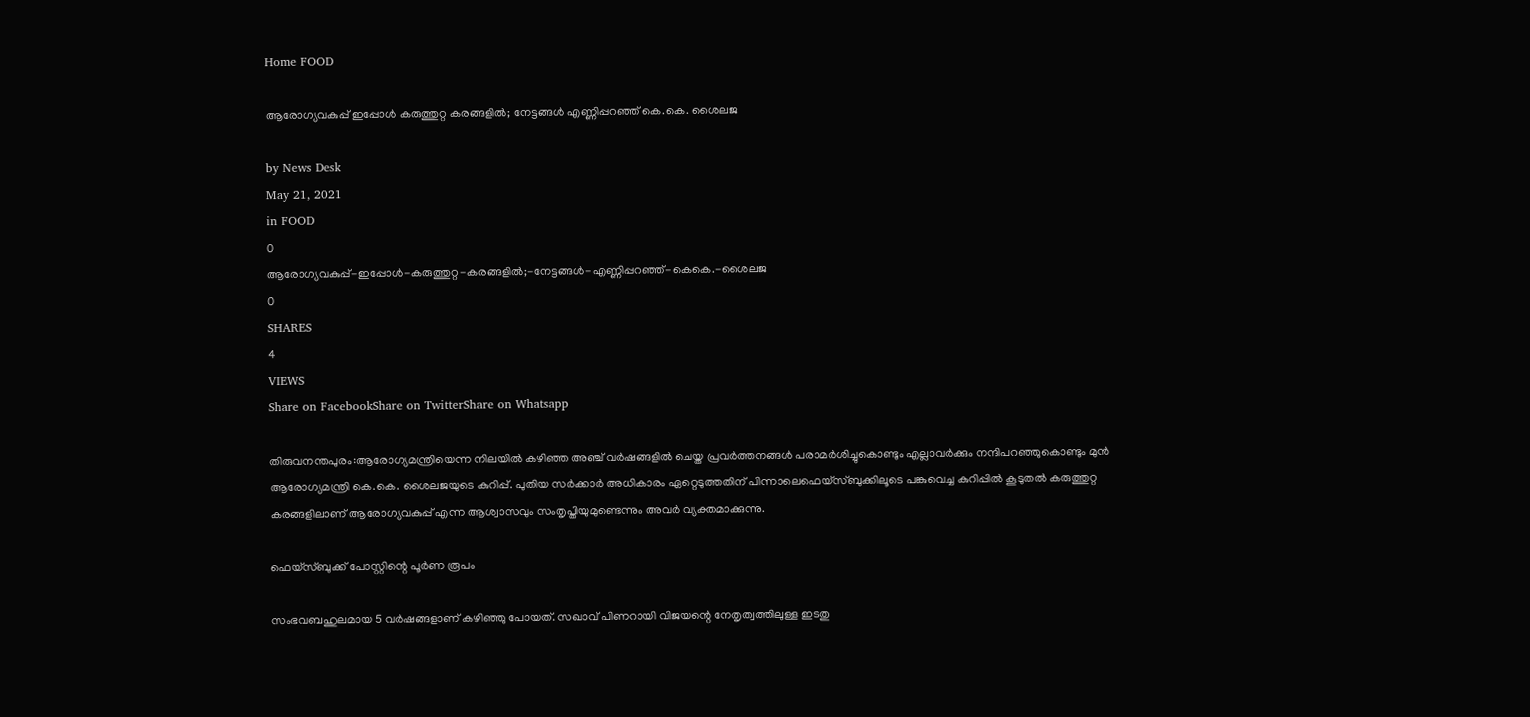Home FOOD

ആരോഗ്യവകുപ്പ് ഇപ്പോള്‍ കരുത്തുറ്റ കരങ്ങളില്‍; നേട്ടങ്ങള്‍ എണ്ണിപ്പറഞ്ഞ് കെ.കെ. ശൈലജ

by News Desk
May 21, 2021
in FOOD
0
ആരോഗ്യവകുപ്പ്-ഇപ്പോള്‍-കരുത്തുറ്റ-കരങ്ങളില്‍;-നേട്ടങ്ങള്‍-എണ്ണിപ്പറഞ്ഞ്-കെകെ.-ശൈലജ
0
SHARES
4
VIEWS
Share on FacebookShare on TwitterShare on Whatsapp

തിരുവനന്തപുരം:ആരോഗ്യമന്ത്രിയെന്ന നിലയിൽ കഴിഞ്ഞ അഞ്ച് വർഷങ്ങളിൽ ചെയ്ത പ്രവർത്തനങ്ങൾ പരാമർശിച്ചുകൊണ്ടും എല്ലാവർക്കും നന്ദിപറഞ്ഞുകൊണ്ടും മുൻ ആരോഗ്യമന്ത്രി കെ.കെ. ശൈലജയുടെ കുറിപ്പ്. പുതിയ സർക്കാർ അധികാരം ഏറ്റെടുത്തതിന് പിന്നാലെഫെയ്സ്ബുക്കിലൂടെ പങ്കുവെച്ച കുറിപ്പിൽ കൂടുതൽ കരുത്തുറ്റ കരങ്ങളിലാണ് ആരോഗ്യവകുപ്പ് എന്ന ആശ്വാസവും സംതൃപ്തിയുമുണ്ടെന്നും അവർ വ്യക്തമാക്കുന്നു.

ഫെയ്സ്ബുക്ക് പോസ്റ്റിന്റെ പൂർണ രൂപം

സംഭവബഹുലമായ 5 വർഷങ്ങളാണ് കഴിഞ്ഞു പോയത്. സഖാവ് പിണറായി വിജയന്റെ നേതൃത്വത്തിലുള്ള ഇടതു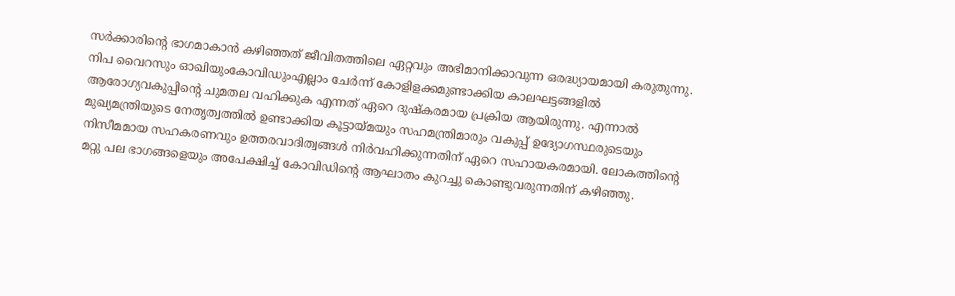സർക്കാരിന്റെ ഭാഗമാകാൻ കഴിഞ്ഞത് ജീവിതത്തിലെ ഏറ്റവും അഭിമാനിക്കാവുന്ന ഒരദ്ധ്യായമായി കരുതുന്നു. നിപ വൈറസും ഓഖിയുംകോവിഡുംഎല്ലാം ചേർന്ന് കോളിളക്കമുണ്ടാക്കിയ കാലഘട്ടങ്ങളിൽ ആരോഗ്യവകുപ്പിന്റെ ചുമതല വഹിക്കുക എന്നത് ഏറെ ദുഷ്കരമായ പ്രക്രിയ ആയിരുന്നു. എന്നാൽ മുഖ്യമന്ത്രിയുടെ നേതൃത്വത്തിൽ ഉണ്ടാക്കിയ കൂട്ടായ്മയും സഹമന്ത്രിമാരും വകുപ്പ് ഉദ്യോഗസ്ഥരുടെയും നിസീമമായ സഹകരണവും ഉത്തരവാദിത്വങ്ങൾ നിർവഹിക്കുന്നതിന് ഏറെ സഹായകരമായി. ലോകത്തിന്റെ മറ്റു പല ഭാഗങ്ങളെയും അപേക്ഷിച്ച് കോവിഡിന്റെ ആഘാതം കുറച്ചു കൊണ്ടുവരുന്നതിന് കഴിഞ്ഞു.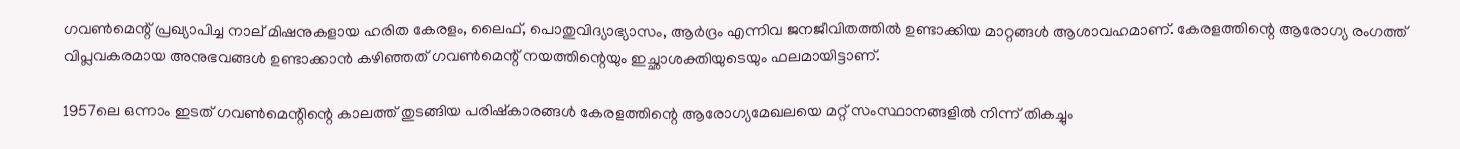ഗവൺമെന്റ് പ്രഖ്യാപിച്ച നാല് മിഷനുകളായ ഹരിത കേരളം, ലൈഫ്, പൊതുവിദ്യാഭ്യാസം, ആർദ്രം എന്നിവ ജനജീവിതത്തിൽ ഉണ്ടാക്കിയ മാറ്റങ്ങൾ ആശാവഹമാണ്. കേരളത്തിന്റെ ആരോഗ്യ രംഗത്ത് വിപ്ലവകരമായ അനുഭവങ്ങൾ ഉണ്ടാക്കാൻ കഴിഞ്ഞത് ഗവൺമെന്റ് നയത്തിന്റെയും ഇച്ഛാശക്തിയുടെയും ഫലമായിട്ടാണ്.

1957ലെ ഒന്നാം ഇടത് ഗവൺമെന്റിന്റെ കാലത്ത് തുടങ്ങിയ പരിഷ്കാരങ്ങൾ കേരളത്തിന്റെ ആരോഗ്യമേഖലയെ മറ്റ് സംസ്ഥാനങ്ങളിൽ നിന്ന് തികച്ചും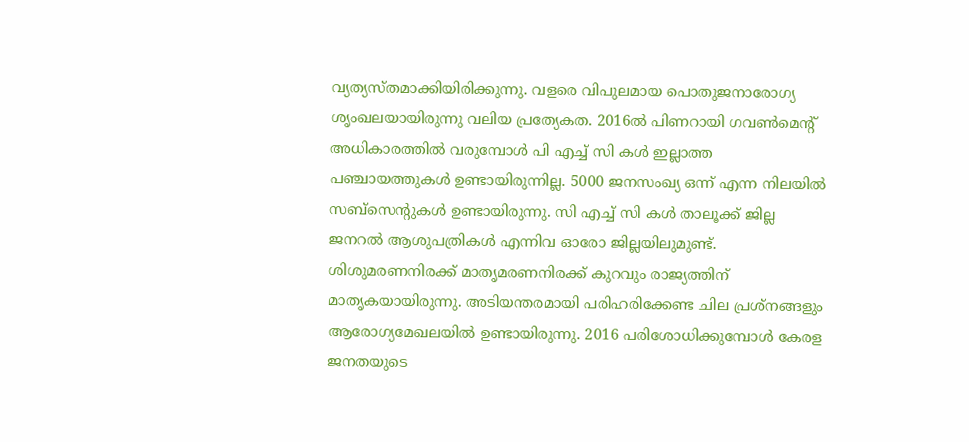വ്യത്യസ്തമാക്കിയിരിക്കുന്നു. വളരെ വിപുലമായ പൊതുജനാരോഗ്യ ശൃംഖലയായിരുന്നു വലിയ പ്രത്യേകത. 2016ൽ പിണറായി ഗവൺമെന്റ് അധികാരത്തിൽ വരുമ്പോൾ പി എച്ച് സി കൾ ഇല്ലാത്ത പഞ്ചായത്തുകൾ ഉണ്ടായിരുന്നില്ല. 5000 ജനസംഖ്യ ഒന്ന് എന്ന നിലയിൽ സബ്സെന്റുകൾ ഉണ്ടായിരുന്നു. സി എച്ച് സി കൾ താലൂക്ക് ജില്ല ജനറൽ ആശുപത്രികൾ എന്നിവ ഓരോ ജില്ലയിലുമുണ്ട്. ശിശുമരണനിരക്ക് മാതൃമരണനിരക്ക് കുറവും രാജ്യത്തിന് മാതൃകയായിരുന്നു. അടിയന്തരമായി പരിഹരിക്കേണ്ട ചില പ്രശ്നങ്ങളും ആരോഗ്യമേഖലയിൽ ഉണ്ടായിരുന്നു. 2016 പരിശോധിക്കുമ്പോൾ കേരള ജനതയുടെ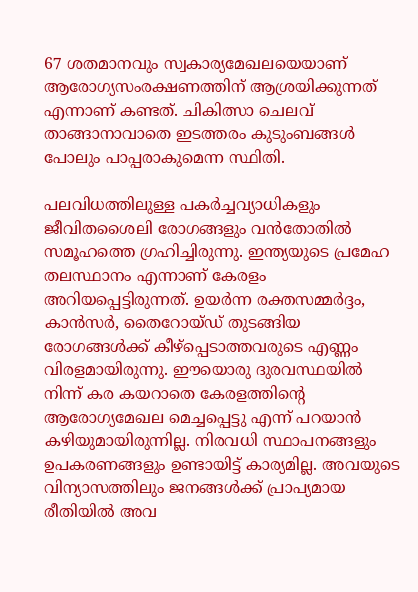67 ശതമാനവും സ്വകാര്യമേഖലയെയാണ് ആരോഗ്യസംരക്ഷണത്തിന് ആശ്രയിക്കുന്നത് എന്നാണ് കണ്ടത്. ചികിത്സാ ചെലവ് താങ്ങാനാവാതെ ഇടത്തരം കുടുംബങ്ങൾ പോലും പാപ്പരാകുമെന്ന സ്ഥിതി.

പലവിധത്തിലുള്ള പകർച്ചവ്യാധികളും ജീവിതശൈലി രോഗങ്ങളും വൻതോതിൽ സമൂഹത്തെ ഗ്രഹിച്ചിരുന്നു. ഇന്ത്യയുടെ പ്രമേഹ തലസ്ഥാനം എന്നാണ് കേരളം അറിയപ്പെട്ടിരുന്നത്. ഉയർന്ന രക്തസമ്മർദ്ദം, കാൻസർ, തൈറോയ്ഡ് തുടങ്ങിയ രോഗങ്ങൾക്ക് കീഴ്പ്പെടാത്തവരുടെ എണ്ണം വിരളമായിരുന്നു. ഈയൊരു ദുരവസ്ഥയിൽ നിന്ന് കര കയറാതെ കേരളത്തിന്റെ ആരോഗ്യമേഖല മെച്ചപ്പെട്ടു എന്ന് പറയാൻ കഴിയുമായിരുന്നില്ല. നിരവധി സ്ഥാപനങ്ങളും ഉപകരണങ്ങളും ഉണ്ടായിട്ട് കാര്യമില്ല. അവയുടെ വിന്യാസത്തിലും ജനങ്ങൾക്ക് പ്രാപ്യമായ രീതിയിൽ അവ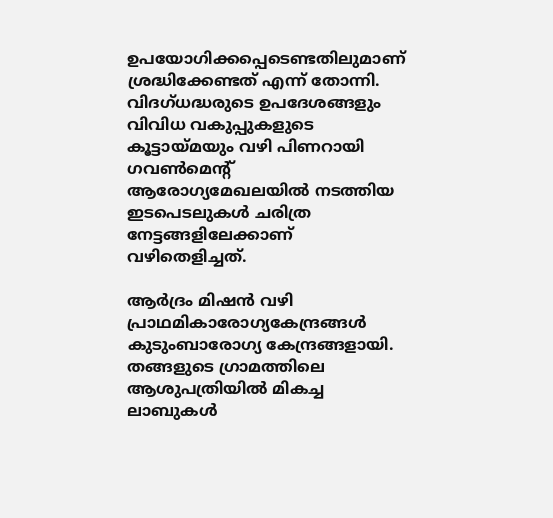ഉപയോഗിക്കപ്പെടെണ്ടതിലുമാണ് ശ്രദ്ധിക്കേണ്ടത് എന്ന് തോന്നി. വിദഗ്ധദ്ധരുടെ ഉപദേശങ്ങളും വിവിധ വകുപ്പുകളുടെ കൂട്ടായ്മയും വഴി പിണറായി ഗവൺമെന്റ് ആരോഗ്യമേഖലയിൽ നടത്തിയ ഇടപെടലുകൾ ചരിത്ര നേട്ടങ്ങളിലേക്കാണ് വഴിതെളിച്ചത്.

ആർദ്രം മിഷൻ വഴി പ്രാഥമികാരോഗ്യകേന്ദ്രങ്ങൾ കുടുംബാരോഗ്യ കേന്ദ്രങ്ങളായി. തങ്ങളുടെ ഗ്രാമത്തിലെ ആശുപത്രിയിൽ മികച്ച ലാബുകൾ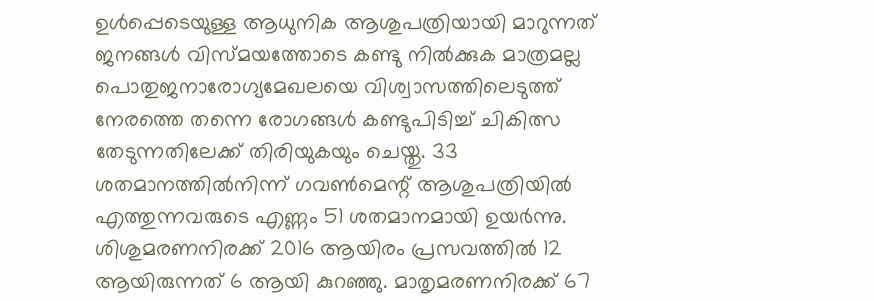ഉൾപ്പെടെയുള്ള ആധുനിക ആശുപത്രിയായി മാറുന്നത് ജനങ്ങൾ വിസ്മയത്തോടെ കണ്ടു നിൽക്കുക മാത്രമല്ല പൊതുജനാരോഗ്യമേഖലയെ വിശ്വാസത്തിലെടുത്ത് നേരത്തെ തന്നെ രോഗങ്ങൾ കണ്ടുപിടിച്ച് ചികിത്സ തേടുന്നതിലേക്ക് തിരിയുകയും ചെയ്തു. 33 ശതമാനത്തിൽനിന്ന് ഗവൺമെന്റ് ആശുപത്രിയിൽ എത്തുന്നവരുടെ എണ്ണം 51 ശതമാനമായി ഉയർന്നു. ശിശുമരണനിരക്ക് 2016 ആയിരം പ്രസവത്തിൽ 12 ആയിരുന്നത് 6 ആയി കുറഞ്ഞു. മാതൃമരണനിരക്ക് 67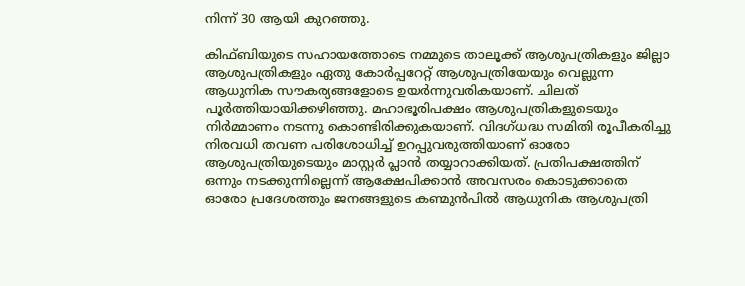നിന്ന് 30 ആയി കുറഞ്ഞു.

കിഫ്ബിയുടെ സഹായത്തോടെ നമ്മുടെ താലൂക്ക് ആശുപത്രികളും ജില്ലാ ആശുപത്രികളും ഏതു കോർപ്പറേറ്റ് ആശുപത്രിയേയും വെല്ലുന്ന ആധുനിക സൗകര്യങ്ങളോടെ ഉയർന്നുവരികയാണ്. ചിലത് പൂർത്തിയായിക്കഴിഞ്ഞു. മഹാഭൂരിപക്ഷം ആശുപത്രികളുടെയും നിർമ്മാണം നടന്നു കൊണ്ടിരിക്കുകയാണ്. വിദഗ്ധദ്ധ സമിതി രൂപീകരിച്ചു നിരവധി തവണ പരിശോധിച്ച് ഉറപ്പുവരുത്തിയാണ് ഓരോ ആശുപത്രിയുടെയും മാസ്റ്റർ പ്ലാൻ തയ്യാറാക്കിയത്. പ്രതിപക്ഷത്തിന് ഒന്നും നടക്കുന്നില്ലെന്ന് ആക്ഷേപിക്കാൻ അവസരം കൊടുക്കാതെ ഓരോ പ്രദേശത്തും ജനങ്ങളുടെ കണ്മുൻപിൽ ആധുനിക ആശുപത്രി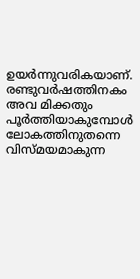ഉയർന്നുവരികയാണ്. രണ്ടുവർഷത്തിനകം അവ മിക്കതും പൂർത്തിയാകുമ്പോൾ ലോകത്തിനുതന്നെ വിസ്മയമാകുന്ന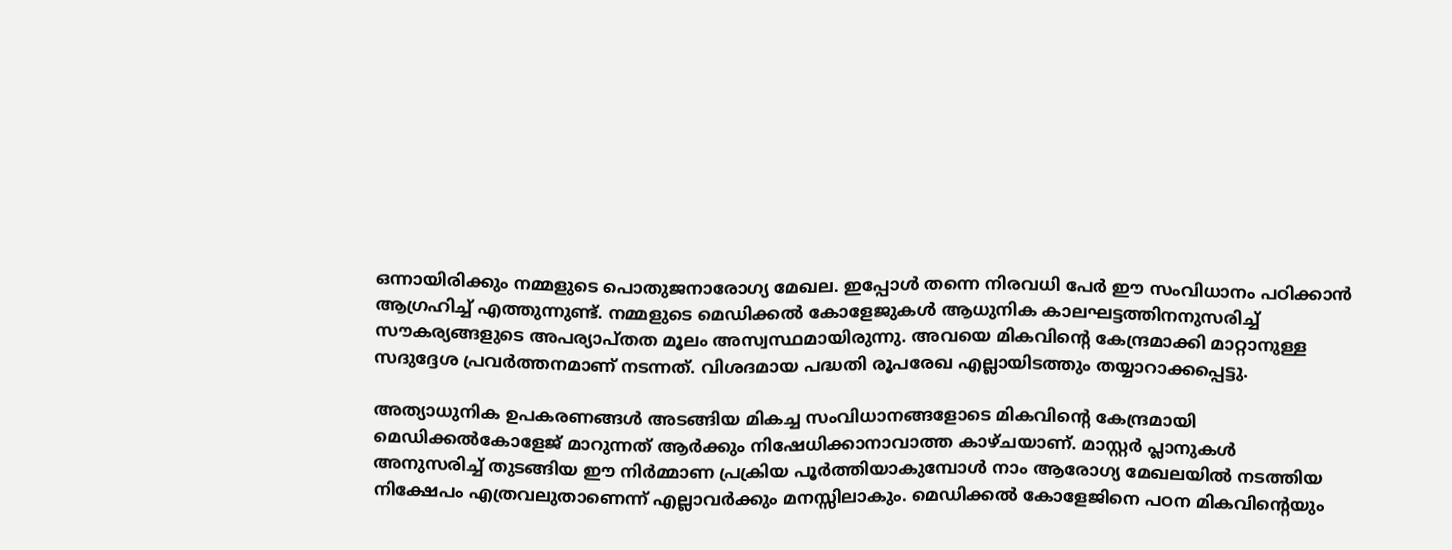ഒന്നായിരിക്കും നമ്മളുടെ പൊതുജനാരോഗ്യ മേഖല. ഇപ്പോൾ തന്നെ നിരവധി പേർ ഈ സംവിധാനം പഠിക്കാൻ ആഗ്രഹിച്ച് എത്തുന്നുണ്ട്. നമ്മളുടെ മെഡിക്കൽ കോളേജുകൾ ആധുനിക കാലഘട്ടത്തിനനുസരിച്ച് സൗകര്യങ്ങളുടെ അപര്യാപ്തത മൂലം അസ്വസ്ഥമായിരുന്നു. അവയെ മികവിന്റെ കേന്ദ്രമാക്കി മാറ്റാനുള്ള സദുദ്ദേശ പ്രവർത്തനമാണ് നടന്നത്. വിശദമായ പദ്ധതി രൂപരേഖ എല്ലായിടത്തും തയ്യാറാക്കപ്പെട്ടു.

അത്യാധുനിക ഉപകരണങ്ങൾ അടങ്ങിയ മികച്ച സംവിധാനങ്ങളോടെ മികവിന്റെ കേന്ദ്രമായി മെഡിക്കൽകോളേജ് മാറുന്നത് ആർക്കും നിഷേധിക്കാനാവാത്ത കാഴ്ചയാണ്. മാസ്റ്റർ പ്ലാനുകൾ അനുസരിച്ച് തുടങ്ങിയ ഈ നിർമ്മാണ പ്രക്രിയ പൂർത്തിയാകുമ്പോൾ നാം ആരോഗ്യ മേഖലയിൽ നടത്തിയ നിക്ഷേപം എത്രവലുതാണെന്ന് എല്ലാവർക്കും മനസ്സിലാകും. മെഡിക്കൽ കോളേജിനെ പഠന മികവിന്റെയും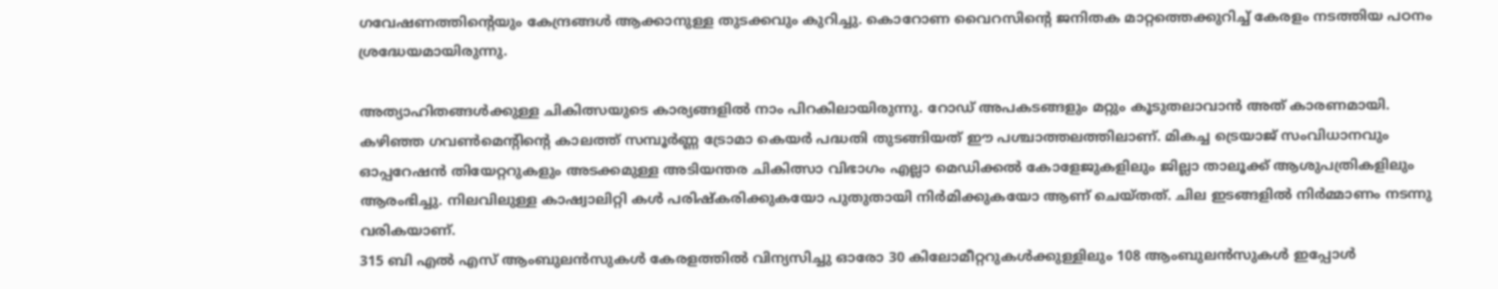ഗവേഷണത്തിന്റെയും കേന്ദ്രങ്ങൾ ആക്കാനുള്ള തുടക്കവും കുറിച്ചു. കൊറോണ വൈറസിന്റെ ജനിതക മാറ്റത്തെക്കുറിച്ച് കേരളം നടത്തിയ പഠനം ശ്രദ്ധേയമായിരുന്നു.

അത്യാഹിതങ്ങൾക്കുള്ള ചികിത്സയുടെ കാര്യങ്ങളിൽ നാം പിറകിലായിരുന്നു. റോഡ് അപകടങ്ങളും മറ്റും കൂടുതലാവാൻ അത് കാരണമായി. കഴിഞ്ഞ ഗവൺമെന്റിന്റെ കാലത്ത് സമ്പൂർണ്ണ ട്രോമാ കെയർ പദ്ധതി തുടങ്ങിയത് ഈ പശ്ചാത്തലത്തിലാണ്. മികച്ച ട്രെയാജ് സംവിധാനവും ഓപ്പറേഷൻ തിയേറ്ററുകളും അടക്കമുള്ള അടിയന്തര ചികിത്സാ വിഭാഗം എല്ലാ മെഡിക്കൽ കോളേജുകളിലും ജില്ലാ താലൂക്ക് ആശുപത്രികളിലും ആരംഭിച്ചു. നിലവിലുള്ള കാഷ്വാലിറ്റി കൾ പരിഷ്കരിക്കുകയോ പുതുതായി നിർമിക്കുകയോ ആണ് ചെയ്തത്. ചില ഇടങ്ങളിൽ നിർമ്മാണം നടന്നു വരികയാണ്.
315 ബി എൽ എസ് ആംബുലൻസുകൾ കേരളത്തിൽ വിന്യസിച്ചു ഓരോ 30 കിലോമീറ്ററുകൾക്കുള്ളിലും 108 ആംബുലൻസുകൾ ഇപ്പോൾ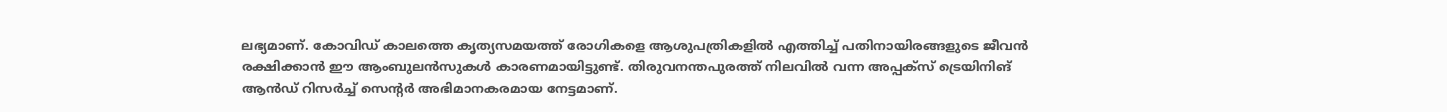ലഭ്യമാണ്. കോവിഡ് കാലത്തെ കൃത്യസമയത്ത് രോഗികളെ ആശുപത്രികളിൽ എത്തിച്ച് പതിനായിരങ്ങളുടെ ജീവൻ രക്ഷിക്കാൻ ഈ ആംബുലൻസുകൾ കാരണമായിട്ടുണ്ട്. തിരുവനന്തപുരത്ത് നിലവിൽ വന്ന അപ്പക്സ് ട്രെയിനിങ് ആൻഡ് റിസർച്ച് സെന്റർ അഭിമാനകരമായ നേട്ടമാണ്.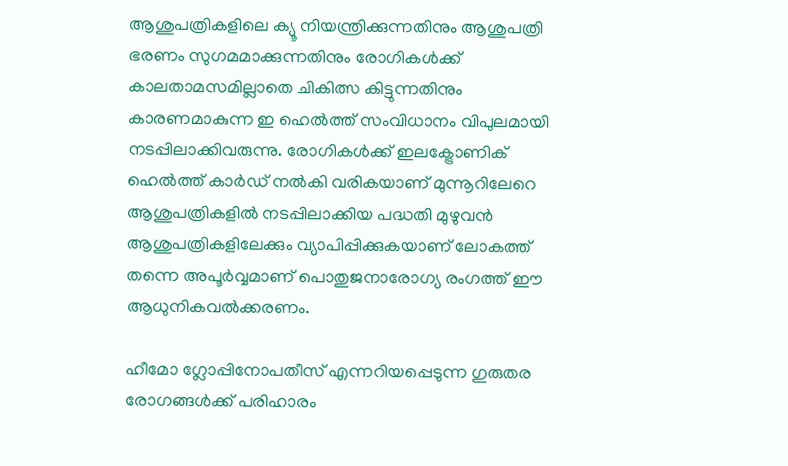ആശുപത്രികളിലെ ക്യൂ നിയന്ത്രിക്കുന്നതിനും ആശുപത്രി ഭരണം സുഗമമാക്കുന്നതിനും രോഗികൾക്ക് കാലതാമസമില്ലാതെ ചികിത്സ കിട്ടുന്നതിനും കാരണമാകുന്ന ഇ ഹെൽത്ത് സംവിധാനം വിപുലമായി നടപ്പിലാക്കിവരുന്നു. രോഗികൾക്ക് ഇലക്ട്രോണിക് ഹെൽത്ത് കാർഡ് നൽകി വരികയാണ് മുന്നൂറിലേറെ ആശുപത്രികളിൽ നടപ്പിലാക്കിയ പദ്ധതി മുഴുവൻ ആശുപത്രികളിലേക്കും വ്യാപിപ്പിക്കുകയാണ് ലോകത്ത് തന്നെ അപൂർവ്വമാണ് പൊതുജനാരോഗ്യ രംഗത്ത് ഈ ആധുനികവൽക്കരണം.

ഹീമോ ഗ്ലോപ്പിനോപതീസ് എന്നറിയപ്പെടുന്ന ഗുരുതര രോഗങ്ങൾക്ക് പരിഹാരം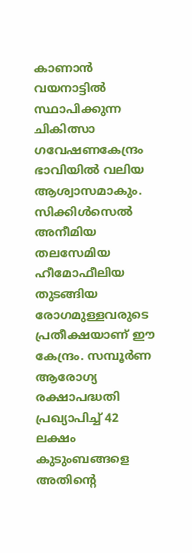കാണാൻ വയനാട്ടിൽ സ്ഥാപിക്കുന്ന ചികിത്സാ ഗവേഷണകേന്ദ്രം ഭാവിയിൽ വലിയ ആശ്വാസമാകും. സിക്കിൾസെൽ അനീമിയ തലസേമിയ ഹീമോഫീലിയ തുടങ്ങിയ രോഗമുള്ളവരുടെ പ്രതീക്ഷയാണ് ഈ കേന്ദ്രം. സമ്പൂർണ ആരോഗ്യ രക്ഷാപദ്ധതി പ്രഖ്യാപിച്ച് 42 ലക്ഷം കുടുംബങ്ങളെ അതിന്റെ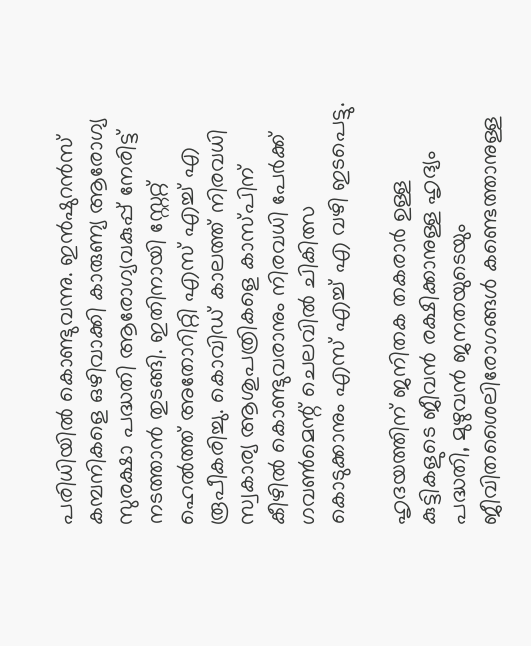പരിധിയിൽ കൊണ്ടുവന്നു. ഇൻഷുറൻസ് കമ്പനികളെ ഒഴിവാക്കി കാരുണ്യ ആരോഗ്യ സുരക്ഷാ പദ്ധതി ആരോഗ്യവകുപ്പ് നേരിട്ട് നടത്താൻ തുടങ്ങി. ഇതിനായി സ്റ്റേറ്റ് ഹെൽത്ത് അതോറിറ്റി എസ് എച്ച് എ രൂപീകരിച്ചു. കൊവിഡ് കാലത്ത് നിരവധി സ്വകാര്യ ആശുപത്രികളെ കാസ്പിന് കീഴിൽ കൊണ്ടുവരാനും നിരവധി പേർക്ക് ഗവൺമെന്റ് ചെലവിൽ ചികിത്സ കൊടുക്കാനും എസ് എച്ച് എ വഴി ഇടപെട്ടു.

ഹൃദയത്തിന് ജനിതക തകരാർ ഉള്ള കുട്ടികളുടെ ജീവൻ രക്ഷിക്കാനുള്ള ഹൃദ്യം പദ്ധതി, മുഴുവൻ ജനതയുടെയും ജീവിതശൈലിരോഗങ്ങൾ കണ്ടെത്താനുള്ള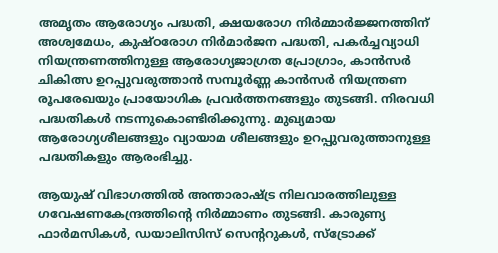അമൃതം ആരോഗ്യം പദ്ധതി, ക്ഷയരോഗ നിർമ്മാർജ്ജനത്തിന് അശ്വമേധം, കുഷ്ഠരോഗ നിർമാർജന പദ്ധതി, പകർച്ചവ്യാധി നിയന്ത്രണത്തിനുള്ള ആരോഗ്യജാഗ്രത പ്രോഗ്രാം, കാൻസർ ചികിത്സ ഉറപ്പുവരുത്താൻ സമ്പൂർണ്ണ കാൻസർ നിയന്ത്രണ രൂപരേഖയും പ്രായോഗിക പ്രവർത്തനങ്ങളും തുടങ്ങി. നിരവധി പദ്ധതികൾ നടന്നുകൊണ്ടിരിക്കുന്നു. മുഖ്യമായ ആരോഗ്യശീലങ്ങളും വ്യായാമ ശീലങ്ങളും ഉറപ്പുവരുത്താനുള്ള പദ്ധതികളും ആരംഭിച്ചു.

ആയുഷ് വിഭാഗത്തിൽ അന്താരാഷ്ട്ര നിലവാരത്തിലുള്ള ഗവേഷണകേന്ദ്രത്തിന്റെ നിർമ്മാണം തുടങ്ങി. കാരുണ്യ ഫാർമസികൾ, ഡയാലിസിസ് സെന്ററുകൾ, സ്ട്രോക്ക്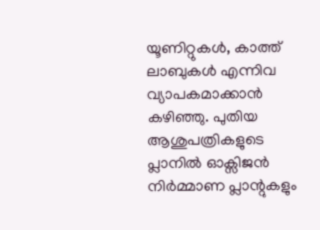യൂണിറ്റുകൾ, കാത്ത് ലാബുകൾ എന്നിവ വ്യാപകമാക്കാൻ കഴിഞ്ഞു. പുതിയ ആശുപത്രികളുടെ പ്ലാനിൽ ഓക്സിജൻ നിർമ്മാണ പ്ലാന്റുകളും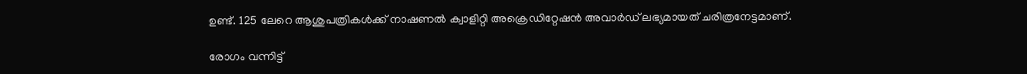ഉണ്ട്. 125 ലേറെ ആശുപത്രികൾക്ക് നാഷണൽ ക്വാളിറ്റി അക്രെഡിറ്റേഷൻ അവാർഡ് ലഭ്യമായത് ചരിത്രനേട്ടമാണ്.

രോഗം വന്നിട്ട്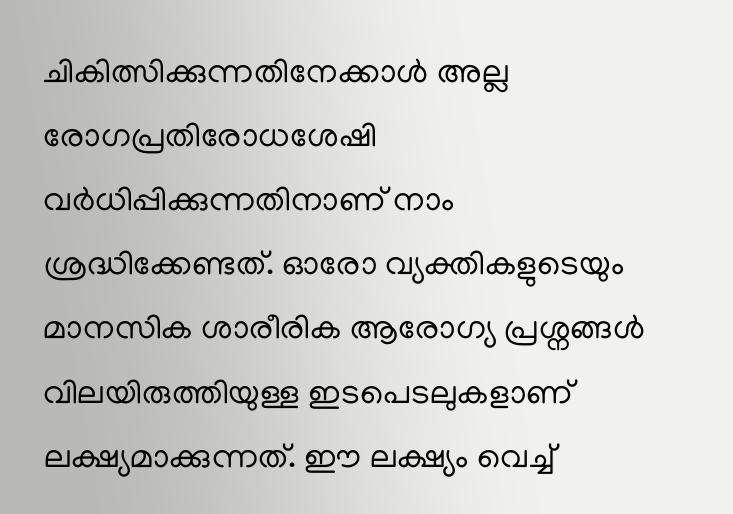ചികിത്സിക്കുന്നതിനേക്കാൾ അല്ല രോഗപ്രതിരോധശേഷി വർധിപ്പിക്കുന്നതിനാണ് നാം ശ്രദ്ധിക്കേണ്ടത്. ഓരോ വ്യക്തികളുടെയും മാനസിക ശാരീരിക ആരോഗ്യ പ്രശ്നങ്ങൾ വിലയിരുത്തിയുള്ള ഇടപെടലുകളാണ് ലക്ഷ്യമാക്കുന്നത്. ഈ ലക്ഷ്യം വെച്ച്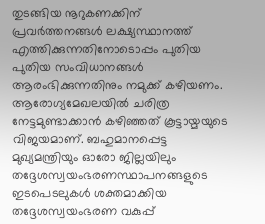തുടങ്ങിയ നൂറുകണക്കിന് പ്രവർത്തനങ്ങൾ ലക്ഷ്യസ്ഥാനത്ത് എത്തിക്കുന്നതിനോടൊപ്പം പുതിയ പുതിയ സംവിധാനങ്ങൾ ആരംഭിക്കുന്നതിനും നമുക്ക് കഴിയണം. ആരോഗ്യമേഖലയിൽ ചരിത്ര നേട്ടമുണ്ടാക്കാൻ കഴിഞ്ഞത് കൂട്ടായ്മയുടെ വിജയമാണ്. ബഹുമാനപ്പെട്ട മുഖ്യമന്ത്രിയും ഓരോ ജില്ലയിലും തദ്ദേശസ്വയംഭരണസ്ഥാപനങ്ങളുടെ ഇടപെടലുകൾ ശക്തമാക്കിയ തദ്ദേശസ്വയംഭരണ വകുപ്പ്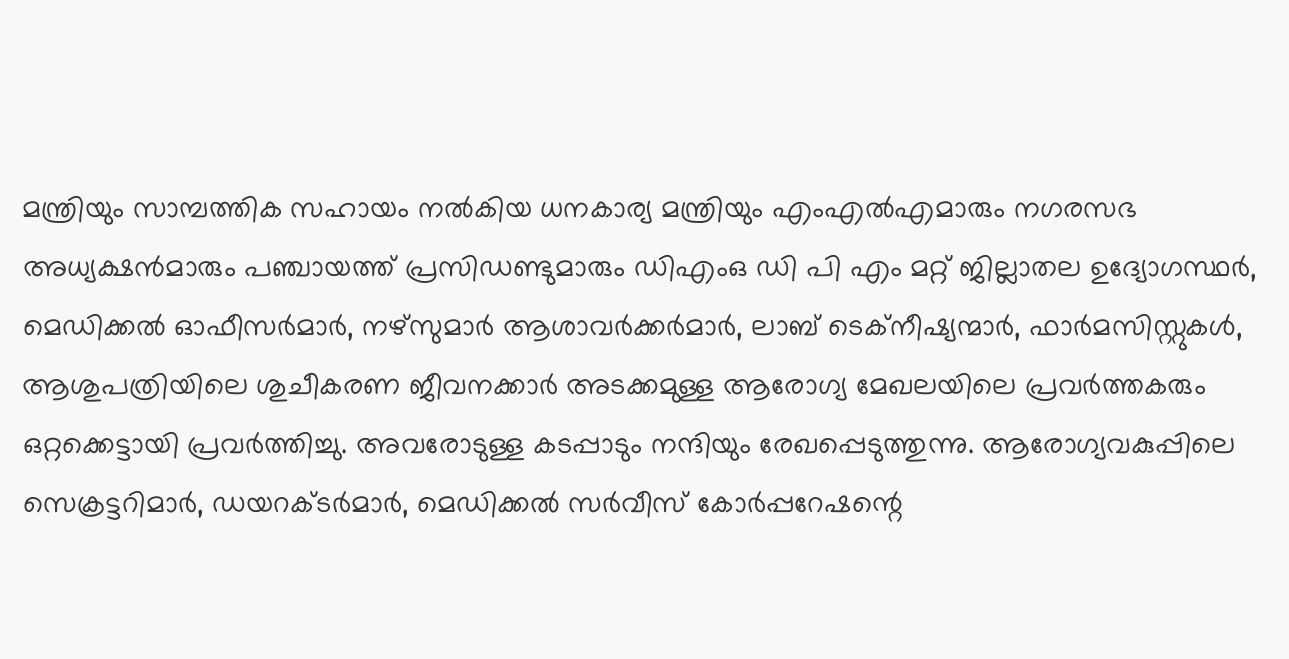മന്ത്രിയും സാമ്പത്തിക സഹായം നൽകിയ ധനകാര്യ മന്ത്രിയും എംഎൽഎമാരും നഗരസഭ അധ്യക്ഷൻമാരും പഞ്ചായത്ത് പ്രസിഡണ്ടുമാരും ഡിഎംഒ ഡി പി എം മറ്റ് ജില്ലാതല ഉദ്യോഗസ്ഥർ, മെഡിക്കൽ ഓഫീസർമാർ, നഴ്സുമാർ ആശാവർക്കർമാർ, ലാബ് ടെക്നീഷ്യന്മാർ, ഫാർമസിസ്റ്റുകൾ, ആശുപത്രിയിലെ ശുചീകരണ ജീവനക്കാർ അടക്കമുള്ള ആരോഗ്യ മേഖലയിലെ പ്രവർത്തകരും ഒറ്റക്കെട്ടായി പ്രവർത്തിച്ചു. അവരോടുള്ള കടപ്പാടും നന്ദിയും രേഖപ്പെടുത്തുന്നു. ആരോഗ്യവകുപ്പിലെ സെക്രട്ടറിമാർ, ഡയറക്ടർമാർ, മെഡിക്കൽ സർവീസ് കോർപ്പറേഷന്റെ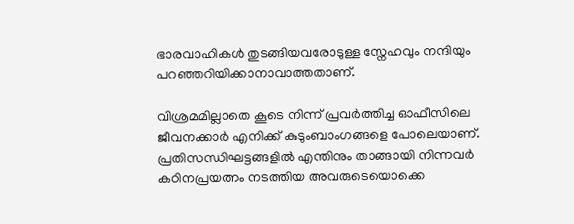ഭാരവാഹികൾ തുടങ്ങിയവരോടുള്ള സ്നേഹവും നന്ദിയും പറഞ്ഞറിയിക്കാനാവാത്തതാണ്.

വിശ്രമമില്ലാതെ കൂടെ നിന്ന് പ്രവർത്തിച്ച ഓഫീസിലെ ജീവനക്കാർ എനിക്ക് കുടുംബാംഗങ്ങളെ പോലെയാണ്. പ്രതിസന്ധിഘട്ടങ്ങളിൽ എന്തിനും താങ്ങായി നിന്നവർ കഠിനപ്രയത്നം നടത്തിയ അവരുടെയൊക്കെ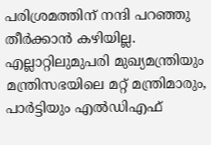പരിശ്രമത്തിന് നന്ദി പറഞ്ഞു തീർക്കാൻ കഴിയില്ല. എല്ലാറ്റിലുമുപരി മുഖ്യമന്ത്രിയും മന്ത്രിസഭയിലെ മറ്റ് മന്ത്രിമാരും, പാർട്ടിയും എൽഡിഎഫ്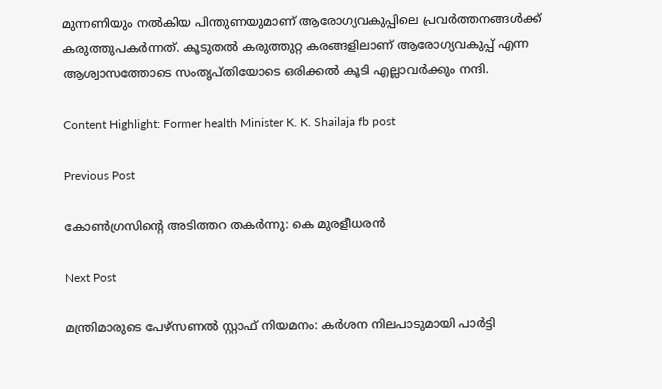മുന്നണിയും നൽകിയ പിന്തുണയുമാണ് ആരോഗ്യവകുപ്പിലെ പ്രവർത്തനങ്ങൾക്ക് കരുത്തുപകർന്നത്. കൂടുതൽ കരുത്തുറ്റ കരങ്ങളിലാണ് ആരോഗ്യവകുപ്പ് എന്ന ആശ്വാസത്തോടെ സംതൃപ്തിയോടെ ഒരിക്കൽ കൂടി എല്ലാവർക്കും നന്ദി.

Content Highlight: Former health Minister K. K. Shailaja fb post

Previous Post

കോണ്‍ഗ്രസിന്റെ അടിത്തറ തകര്‍ന്നു: കെ മുരളീധരന്‍

Next Post

മന്ത്രിമാരുടെ പേഴ്‌സണല്‍ സ്റ്റാഫ് നിയമനം: കര്‍ശന നിലപാടുമായി പാർട്ടി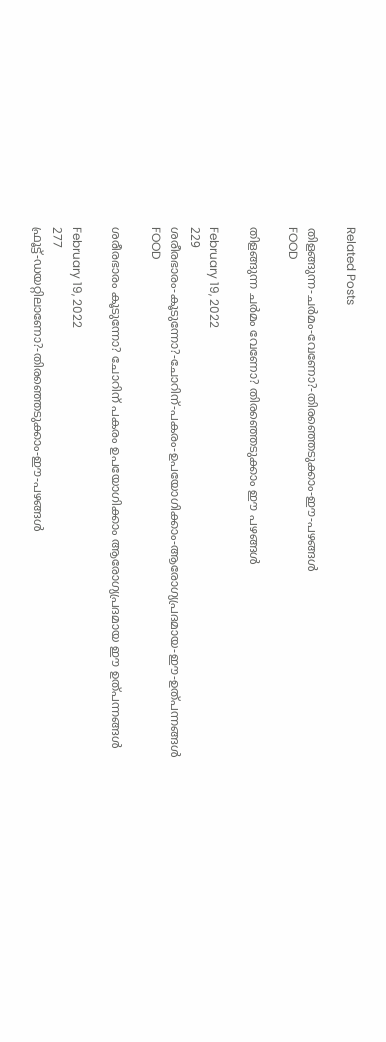Related Posts

തിളങ്ങുന്ന-ചര്‍മം-വേണോ?-തിരഞ്ഞെടുക്കാം-ഈ-പഴങ്ങള്‍
FOOD

തിളങ്ങുന്ന ചര്‍മം വേണോ? തിരഞ്ഞെടുക്കാം ഈ പഴങ്ങള്‍

February 19, 2022
229
ശരീരഭാരം-കൂടുന്നോ?-ചോറിന്-പകരം-ഉപയോഗിക്കാം-ആരോഗ്യപ്രദമായ-ഈ-ഉത്പന്നങ്ങൾ
FOOD

ശരീരഭാരം കൂടുന്നോ? ചോറിന് പകരം ഉപയോഗിക്കാം ആരോഗ്യപ്രദമായ ഈ ഉത്പന്നങ്ങൾ

February 19, 2022
277
ഫ്രൂട്ട്-ഡയറ്റിലാണോ?-തിരഞ്ഞെടുക്കാം-ഈ-പഴങ്ങള്‍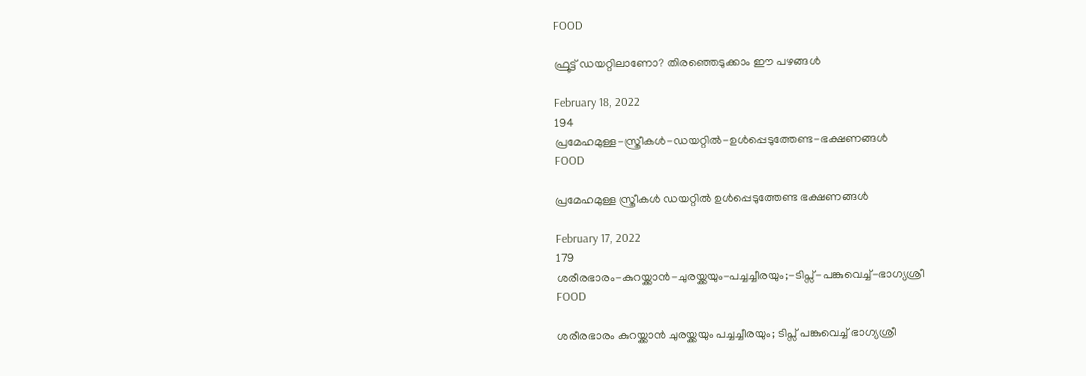FOOD

ഫ്രൂട്ട് ഡയറ്റിലാണോ? തിരഞ്ഞെടുക്കാം ഈ പഴങ്ങള്‍

February 18, 2022
194
പ്രമേഹമുള്ള-സ്ത്രീകള്‍-ഡയറ്റിൽ-ഉൾപ്പെടുത്തേണ്ട-ഭക്ഷണങ്ങൾ
FOOD

പ്രമേഹമുള്ള സ്ത്രീകള്‍ ഡയറ്റിൽ ഉൾപ്പെടുത്തേണ്ട ഭക്ഷണങ്ങൾ

February 17, 2022
179
ശരീരഭാരം-കുറയ്ക്കാന്‍-ചുരയ്ക്കയും-പച്ചച്ചീരയും;-ടിപ്സ്-പങ്കുവെച്ച്-ഭാഗ്യശ്രീ
FOOD

ശരീരഭാരം കുറയ്ക്കാന്‍ ചുരയ്ക്കയും പച്ചച്ചീരയും; ടിപ്സ് പങ്കുവെച്ച് ഭാഗ്യശ്രീ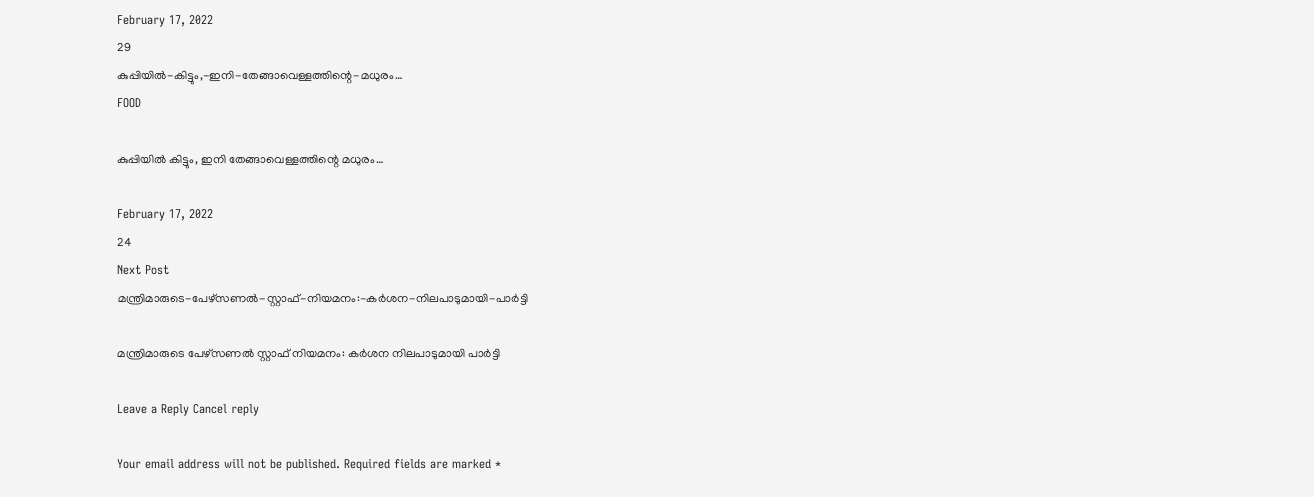February 17, 2022
29
കുപ്പിയിൽ-കിട്ടും,-ഇനി-തേങ്ങാവെള്ളത്തിന്റെ-മധുരം…
FOOD

കുപ്പിയിൽ കിട്ടും, ഇനി തേങ്ങാവെള്ളത്തിന്റെ മധുരം…

February 17, 2022
24
Next Post
മന്ത്രിമാരുടെ-പേഴ്‌സണല്‍-സ്റ്റാഫ്-നിയമനം:-കര്‍ശന-നിലപാടുമായി-പാർട്ടി

മന്ത്രിമാരുടെ പേഴ്‌സണല്‍ സ്റ്റാഫ് നിയമനം: കര്‍ശന നിലപാടുമായി പാർട്ടി

Leave a Reply Cancel reply

Your email address will not be published. Required fields are marked *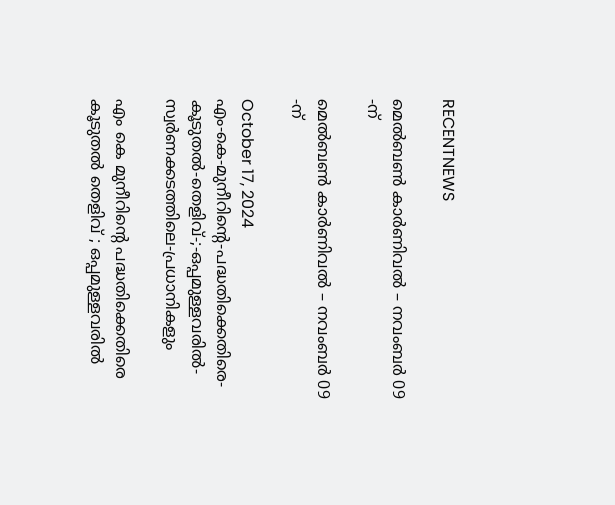RECENTNEWS

മെൽബൺ കാർണിവൽ – നവംബർ 09 -ന്

മെൽബൺ കാർണിവൽ – നവംബർ 09 -ന്

October 17, 2024
എം-കെ-മുനീറിന്റെ-പദ്ധതിക്കെതിരെ-കൂടുതൽ-തെളിവ്‌-;-ഒപ്പമുള്ളവരിൽ-
സ്വർണക്കടത്തിലെ-പ്രധാനികളും

എം കെ മുനീറിന്റെ പദ്ധതിക്കെതിരെ കൂടുതൽ തെളിവ്‌ ; ഒപ്പമുള്ളവരിൽ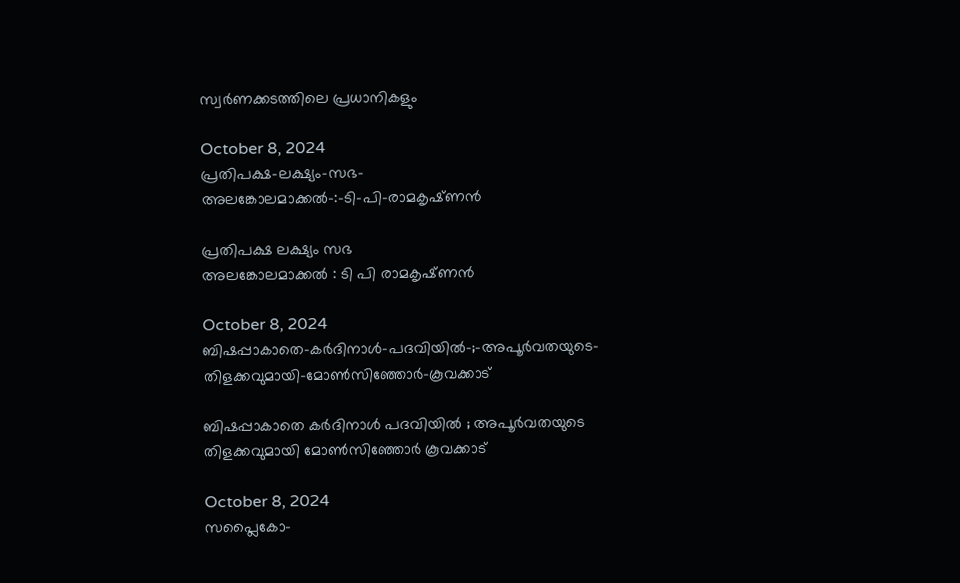സ്വർണക്കടത്തിലെ പ്രധാനികളും

October 8, 2024
പ്രതിപക്ഷ-ലക്ഷ്യം-സഭ-
അലങ്കോലമാക്കൽ-:-ടി-പി-രാമകൃഷ്‌ണൻ

പ്രതിപക്ഷ ലക്ഷ്യം സഭ
അലങ്കോലമാക്കൽ : ടി പി രാമകൃഷ്‌ണൻ

October 8, 2024
ബിഷപ്പാകാതെ-കർദിനാൾ-പദവിയിൽ-;-അപൂർവതയുടെ-തിളക്കവുമായി-മോൺസിഞ്ഞോർ-കൂവക്കാട്‌

ബിഷപ്പാകാതെ കർദിനാൾ പദവിയിൽ ; അപൂർവതയുടെ തിളക്കവുമായി മോൺസിഞ്ഞോർ കൂവക്കാട്‌

October 8, 2024
സപ്ലൈകോ-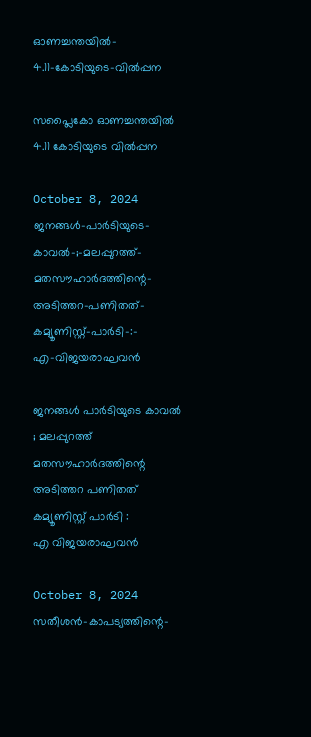ഓണച്ചന്തയിൽ-
4.11-കോടിയുടെ-വിൽപ്പന

സപ്ലൈകോ ഓണച്ചന്തയിൽ
4.11 കോടിയുടെ വിൽപ്പന

October 8, 2024
ജനങ്ങൾ-പാർടിയുടെ-കാവൽ-;-മലപ്പുറത്ത്-മതസൗഹാർദത്തിന്റെ-അടിത്തറ-പണിതത്-കമ്യൂണിസ്റ്റ്-പാർടി-:-
എ-വിജയരാഘവൻ

ജനങ്ങൾ പാർടിയുടെ കാവൽ ; മലപ്പുറത്ത് മതസൗഹാർദത്തിന്റെ അടിത്തറ പണിതത് കമ്യൂണിസ്റ്റ് പാർടി :
എ വിജയരാഘവൻ

October 8, 2024
സതീശൻ-കാപട്യത്തിന്റെ-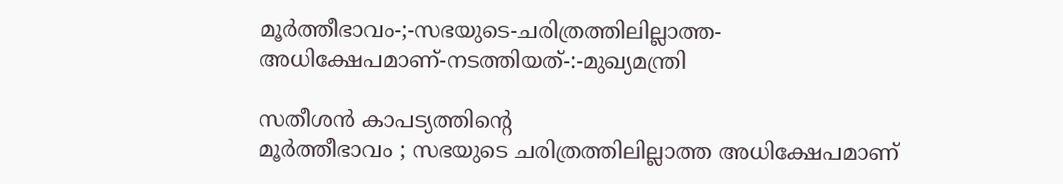മൂർത്തീഭാവം-;-സഭയുടെ-ചരിത്രത്തിലില്ലാത്ത-അധിക്ഷേപമാണ്‌-നടത്തിയത്‌-:-മുഖ്യമന്ത്രി

സതീശൻ കാപട്യത്തിന്റെ
മൂർത്തീഭാവം ; സഭയുടെ ചരിത്രത്തിലില്ലാത്ത അധിക്ഷേപമാണ്‌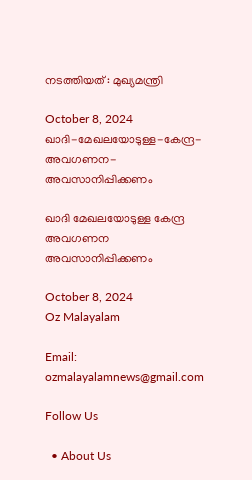നടത്തിയത്‌ : മുഖ്യമന്ത്രി

October 8, 2024
ഖാദി-മേഖലയോടുള്ള-കേന്ദ്ര-അവഗണന-അവസാനിപ്പിക്കണം

ഖാദി മേഖലയോടുള്ള കേന്ദ്ര അവഗണന അവസാനിപ്പിക്കണം

October 8, 2024
Oz Malayalam

Email: ozmalayalamnews@gmail.com

Follow Us

  • About Us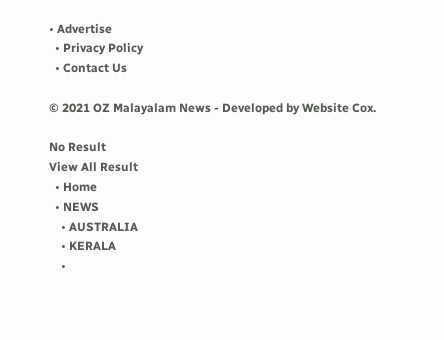• Advertise
  • Privacy Policy
  • Contact Us

© 2021 OZ Malayalam News - Developed by Website Cox.

No Result
View All Result
  • Home
  • NEWS
    • AUSTRALIA
    • KERALA
    •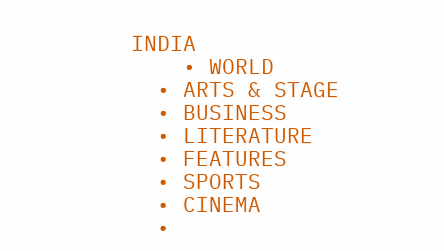INDIA
    • WORLD
  • ARTS & STAGE
  • BUSINESS
  • LITERATURE
  • FEATURES
  • SPORTS
  • CINEMA
  •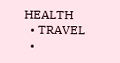HEALTH
  • TRAVEL
  •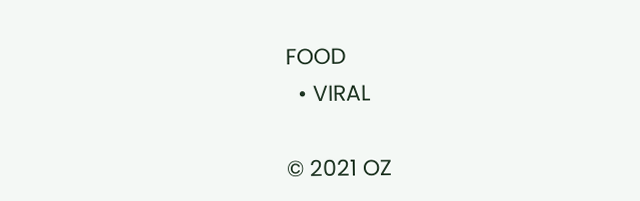FOOD
  • VIRAL

© 2021 OZ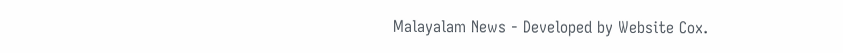Malayalam News - Developed by Website Cox.